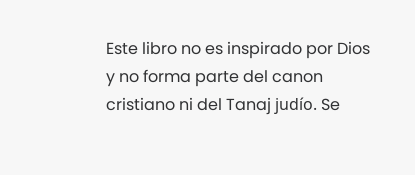Este libro no es inspirado por Dios y no forma parte del canon cristiano ni del Tanaj judío. Se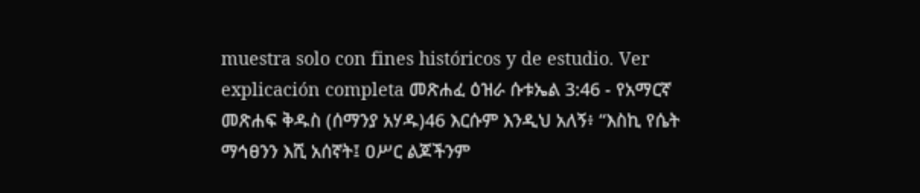muestra solo con fines históricos y de estudio. Ver explicación completa መጽሐፈ ዕዝራ ሱቱኤል 3:46 - የአማርኛ መጽሐፍ ቅዱስ (ሰማንያ አሃዱ)46 እርሱም እንዲህ አለኝ፥ “እስኪ የሴት ማኅፀንን እሺ አሰኛት፤ ዐሥር ልጆችንም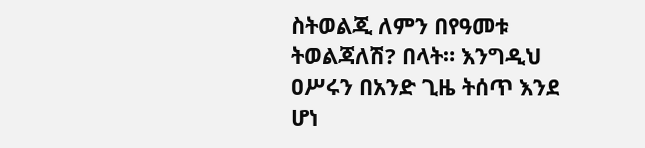ስትወልጂ ለምን በየዓመቱ ትወልጃለሽ? በላት። እንግዲህ ዐሥሩን በአንድ ጊዜ ትሰጥ እንደ ሆነ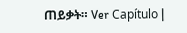ጠይቃት። Ver Capítulo |